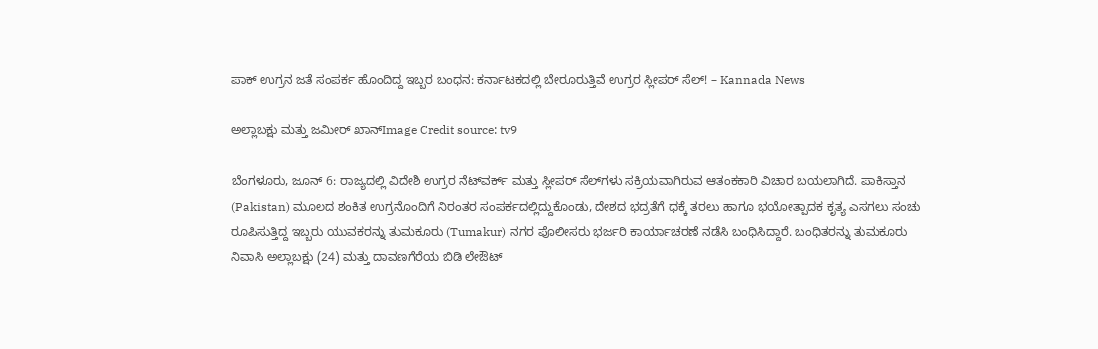ಪಾಕ್ ಉಗ್ರನ ಜತೆ ಸಂಪರ್ಕ ಹೊಂದಿದ್ದ ಇಬ್ಬರ ಬಂಧನ: ಕರ್ನಾಟಕದಲ್ಲಿ ಬೇರೂರುತ್ತಿವೆ ಉಗ್ರರ ಸ್ಲೀಪರ್ ಸೆಲ್! – Kannada News

ಅಲ್ಲಾಬಕ್ಷು ಮತ್ತು ಜಮೀರ್ ಖಾನ್Image Credit source: tv9

ಬೆಂಗಳೂರು, ಜೂನ್ 6: ರಾಜ್ಯದಲ್ಲಿ ವಿದೇಶಿ ಉಗ್ರರ ನೆಟ್‌ವರ್ಕ್ ಮತ್ತು ಸ್ಲೀಪರ್ ಸೆಲ್‌ಗಳು ಸಕ್ರಿಯವಾಗಿರುವ ಆತಂಕಕಾರಿ ವಿಚಾರ ಬಯಲಾಗಿದೆ. ಪಾಕಿಸ್ತಾನ (Pakistan) ಮೂಲದ ಶಂಕಿತ ಉಗ್ರನೊಂದಿಗೆ ನಿರಂತರ ಸಂಪರ್ಕದಲ್ಲಿದ್ದುಕೊಂಡು, ದೇಶದ ಭದ್ರತೆಗೆ ಧಕ್ಕೆ ತರಲು ಹಾಗೂ ಭಯೋತ್ಪಾದಕ ಕೃತ್ಯ ಎಸಗಲು ಸಂಚು ರೂಪಿಸುತ್ತಿದ್ದ ಇಬ್ಬರು ಯುವಕರನ್ನು ತುಮಕೂರು (Tumakur) ನಗರ ಪೊಲೀಸರು ಭರ್ಜರಿ ಕಾರ್ಯಾಚರಣೆ ನಡೆಸಿ ಬಂಧಿಸಿದ್ದಾರೆ. ಬಂಧಿತರನ್ನು ತುಮಕೂರು ನಿವಾಸಿ ಅಲ್ಲಾಬಕ್ಷು (24) ಮತ್ತು ದಾವಣಗೆರೆಯ ಬಿಡಿ ಲೇಔಟ್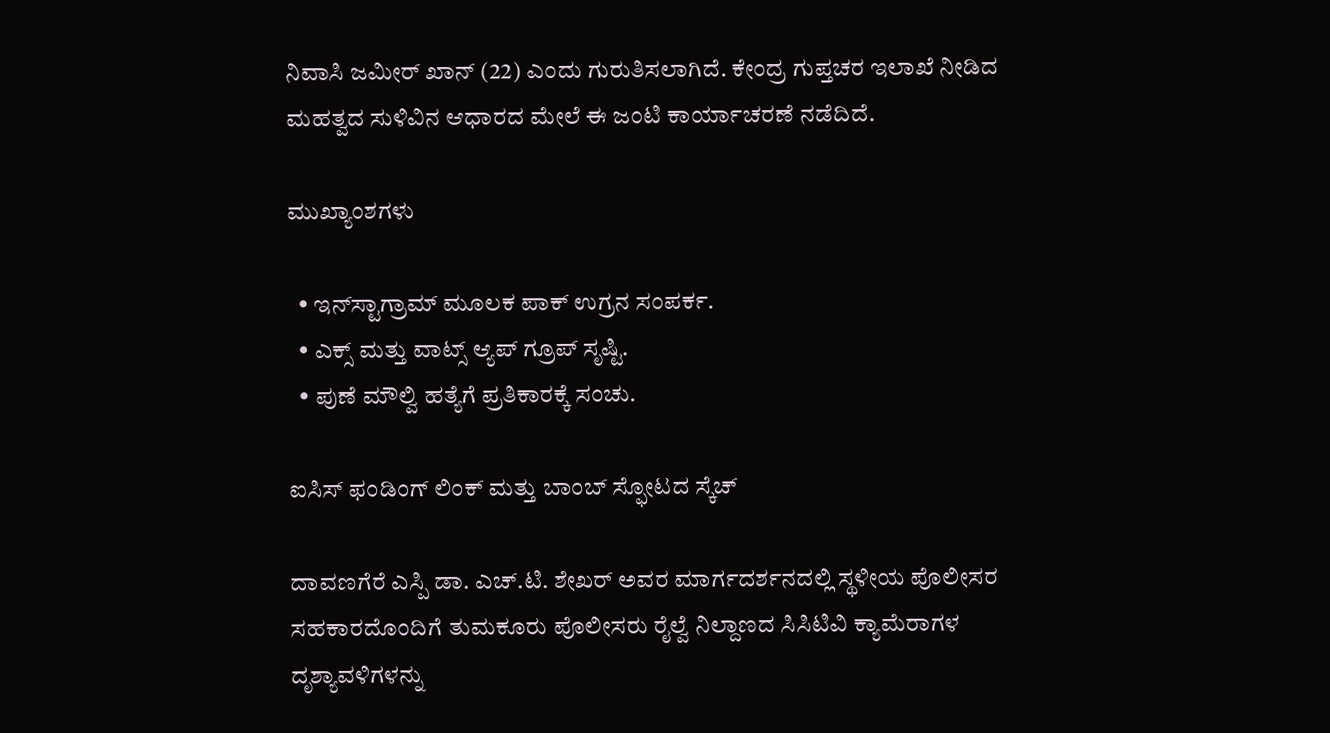ನಿವಾಸಿ ಜಮೀರ್ ಖಾನ್ (22) ಎಂದು ಗುರುತಿಸಲಾಗಿದೆ. ಕೇಂದ್ರ ಗುಪ್ತಚರ ಇಲಾಖೆ ನೀಡಿದ ಮಹತ್ವದ ಸುಳಿವಿನ ಆಧಾರದ ಮೇಲೆ ಈ ಜಂಟಿ ಕಾರ್ಯಾಚರಣೆ ನಡೆದಿದೆ.

ಮುಖ್ಯಾಂಶಗಳು

  • ಇನ್‌ಸ್ಟಾಗ್ರಾಮ್ ಮೂಲಕ ಪಾಕ್ ಉಗ್ರನ ಸಂಪರ್ಕ.
  • ಎಕ್ಸ್ ಮತ್ತು ವಾಟ್ಸ್ ಆ್ಯಪ್ ಗ್ರೂಪ್‌ ಸೃಷ್ಟಿ.
  • ಪುಣೆ ಮೌಲ್ವಿ ಹತ್ಯೆಗೆ ಪ್ರತಿಕಾರಕ್ಕೆ ಸಂಚು.

ಐಸಿಸ್ ಫಂಡಿಂಗ್ ಲಿಂಕ್ ಮತ್ತು ಬಾಂಬ್ ಸ್ಫೋಟದ ಸ್ಕೆಚ್

ದಾವಣಗೆರೆ ಎಸ್ಪಿ ಡಾ. ಎಚ್.ಟಿ. ಶೇಖರ್ ಅವರ ಮಾರ್ಗದರ್ಶನದಲ್ಲಿ ಸ್ಥಳೀಯ ಪೊಲೀಸರ ಸಹಕಾರದೊಂದಿಗೆ ತುಮಕೂರು ಪೊಲೀಸರು ರೈಲ್ವೆ ನಿಲ್ದಾಣದ ಸಿಸಿಟಿವಿ ಕ್ಯಾಮೆರಾಗಳ ದೃಶ್ಯಾವಳಿಗಳನ್ನು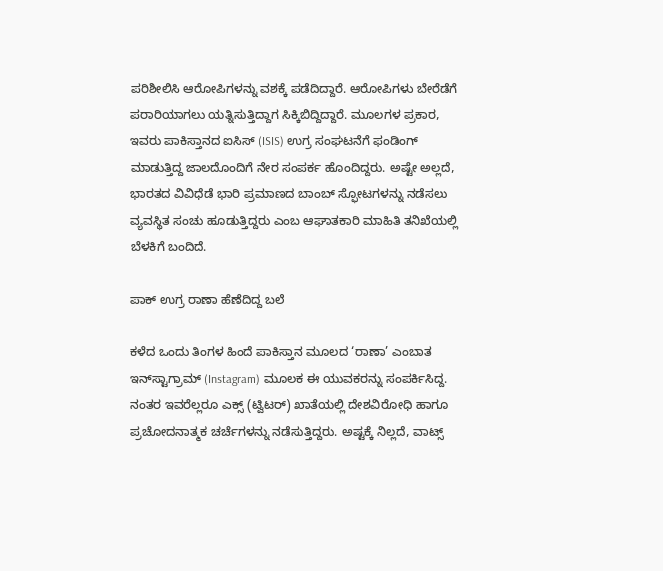ಪರಿಶೀಲಿಸಿ ಆರೋಪಿಗಳನ್ನು ವಶಕ್ಕೆ ಪಡೆದಿದ್ದಾರೆ. ಆರೋಪಿಗಳು ಬೇರೆಡೆಗೆ ಪರಾರಿಯಾಗಲು ಯತ್ನಿಸುತ್ತಿದ್ದಾಗ ಸಿಕ್ಕಿಬಿದ್ದಿದ್ದಾರೆ. ಮೂಲಗಳ ಪ್ರಕಾರ, ಇವರು ಪಾಕಿಸ್ತಾನದ ಐಸಿಸ್ (ISIS) ಉಗ್ರ ಸಂಘಟನೆಗೆ ಫಂಡಿಂಗ್ ಮಾಡುತ್ತಿದ್ದ ಜಾಲದೊಂದಿಗೆ ನೇರ ಸಂಪರ್ಕ ಹೊಂದಿದ್ದರು. ಅಷ್ಟೇ ಅಲ್ಲದೆ, ಭಾರತದ ವಿವಿಧೆಡೆ ಭಾರಿ ಪ್ರಮಾಣದ ಬಾಂಬ್ ಸ್ಫೋಟಗಳನ್ನು ನಡೆಸಲು ವ್ಯವಸ್ಥಿತ ಸಂಚು ಹೂಡುತ್ತಿದ್ದರು ಎಂಬ ಆಘಾತಕಾರಿ ಮಾಹಿತಿ ತನಿಖೆಯಲ್ಲಿ ಬೆಳಕಿಗೆ ಬಂದಿದೆ.

ಪಾಕ್ ಉಗ್ರ ರಾಣಾ ಹೆಣೆದಿದ್ದ ಬಲೆ

ಕಳೆದ ಒಂದು ತಿಂಗಳ ಹಿಂದೆ ಪಾಕಿಸ್ತಾನ ಮೂಲದ ‘ರಾಣಾ’ ಎಂಬಾತ ಇನ್‌ಸ್ಟಾಗ್ರಾಮ್ (Instagram) ಮೂಲಕ ಈ ಯುವಕರನ್ನು ಸಂಪರ್ಕಿಸಿದ್ದ. ನಂತರ ಇವರೆಲ್ಲರೂ ಎಕ್ಸ್ (ಟ್ವಿಟರ್) ಖಾತೆಯಲ್ಲಿ ದೇಶವಿರೋಧಿ ಹಾಗೂ ಪ್ರಚೋದನಾತ್ಮಕ ಚರ್ಚೆಗಳನ್ನು ನಡೆಸುತ್ತಿದ್ದರು. ಅಷ್ಟಕ್ಕೆ ನಿಲ್ಲದೆ, ವಾಟ್ಸ್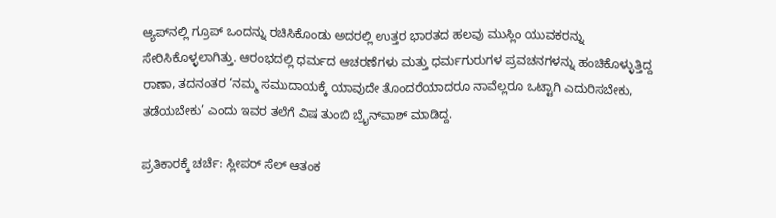ಆ್ಯಪ್‌ನಲ್ಲಿ ಗ್ರೂಪ್ ಒಂದನ್ನು ರಚಿಸಿಕೊಂಡು ಅದರಲ್ಲಿ ಉತ್ತರ ಭಾರತದ ಹಲವು ಮುಸ್ಲಿಂ ಯುವಕರನ್ನು ಸೇರಿಸಿಕೊಳ್ಳಲಾಗಿತ್ತು. ಆರಂಭದಲ್ಲಿ ಧರ್ಮದ ಆಚರಣೆಗಳು ಮತ್ತು ಧರ್ಮಗುರುಗಳ ಪ್ರವಚನಗಳನ್ನು ಹಂಚಿಕೊಳ್ಳುತ್ತಿದ್ದ ರಾಣಾ, ತದನಂತರ ‘ನಮ್ಮ ಸಮುದಾಯಕ್ಕೆ ಯಾವುದೇ ತೊಂದರೆಯಾದರೂ ನಾವೆಲ್ಲರೂ ಒಟ್ಟಾಗಿ ಎದುರಿಸಬೇಕು, ತಡೆಯಬೇಕು’ ಎಂದು ಇವರ ತಲೆಗೆ ವಿಷ ತುಂಬಿ ಬ್ರೈನ್‌ವಾಶ್ ಮಾಡಿದ್ದ.

ಪ್ರತಿಕಾರಕ್ಕೆ ಚರ್ಚೆ: ಸ್ಲೀಪರ್ ಸೆಲ್ ಆತಂಕ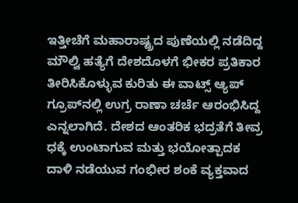ಇತ್ತೀಚೆಗೆ ಮಹಾರಾಷ್ಟ್ರದ ಪುಣೆಯಲ್ಲಿ ನಡೆದಿದ್ದ ಮೌಲ್ವಿ ಹತ್ಯೆಗೆ ದೇಶದೊಳಗೆ ಭೀಕರ ಪ್ರತಿಕಾರ ತೀರಿಸಿಕೊಳ್ಳುವ ಕುರಿತು ಈ ವಾಟ್ಸ್ ಆ್ಯಪ್ ಗ್ರೂಪ್‌ನಲ್ಲಿ ಉಗ್ರ ರಾಣಾ ಚರ್ಚೆ ಆರಂಭಿಸಿದ್ದ ಎನ್ನಲಾಗಿದೆ. ದೇಶದ ಆಂತರಿಕ ಭದ್ರತೆಗೆ ತೀವ್ರ ಧಕ್ಕೆ ಉಂಟಾಗುವ ಮತ್ತು ಭಯೋತ್ಪಾದಕ ದಾಳಿ ನಡೆಯುವ ಗಂಭೀರ ಶಂಕೆ ವ್ಯಕ್ತವಾದ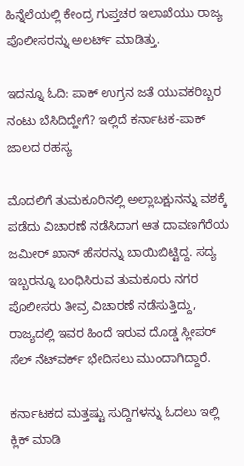ಹಿನ್ನೆಲೆಯಲ್ಲಿ ಕೇಂದ್ರ ಗುಪ್ತಚರ ಇಲಾಖೆಯು ರಾಜ್ಯ ಪೊಲೀಸರನ್ನು ಅಲರ್ಟ್ ಮಾಡಿತ್ತು.

ಇದನ್ನೂ ಓದಿ: ಪಾಕ್ ಉಗ್ರನ ಜತೆ ಯುವಕರಿಬ್ಬರ ನಂಟು ಬೆಸಿದಿದ್ಹೇಗೆ? ಇಲ್ಲಿದೆ ಕರ್ನಾಟಕ-ಪಾಕ್ ಜಾಲದ ರಹಸ್ಯ

ಮೊದಲಿಗೆ ತುಮಕೂರಿನಲ್ಲಿ ಅಲ್ಲಾಬಕ್ಷುನನ್ನು ವಶಕ್ಕೆ ಪಡೆದು ವಿಚಾರಣೆ ನಡೆಸಿದಾಗ ಆತ ದಾವಣಗೆರೆಯ ಜಮೀರ್ ಖಾನ್ ಹೆಸರನ್ನು ಬಾಯಿಬಿಟ್ಟಿದ್ದ. ಸದ್ಯ ಇಬ್ಬರನ್ನೂ ಬಂಧಿಸಿರುವ ತುಮಕೂರು ನಗರ ಪೊಲೀಸರು ತೀವ್ರ ವಿಚಾರಣೆ ನಡೆಸುತ್ತಿದ್ದು, ರಾಜ್ಯದಲ್ಲಿ ಇವರ ಹಿಂದೆ ಇರುವ ದೊಡ್ಡ ಸ್ಲೀಪರ್ ಸೆಲ್ ನೆಟ್‌ವರ್ಕ್ ಭೇದಿಸಲು ಮುಂದಾಗಿದ್ದಾರೆ.

ಕರ್ನಾಟಕದ ಮತ್ತಷ್ಟು ಸುದ್ದಿಗಳನ್ನು ಓದಲು ಇಲ್ಲಿ ಕ್ಲಿಕ್ ಮಾಡಿ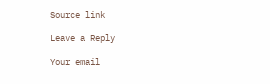Source link

Leave a Reply

Your email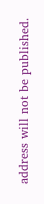address will not be published.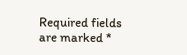Required fields are marked *